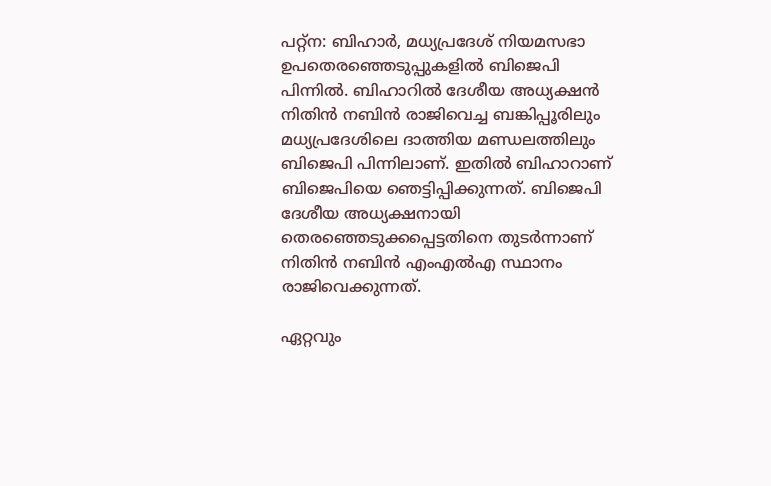പറ്റ്‌ന: ബിഹാര്‍, മധ്യപ്രദേശ് നിയമസഭാ ഉപതെരഞ്ഞെടുപ്പുകളില്‍ ബിജെപി പിന്നില്‍. ബിഹാറില്‍ ദേശീയ അധ്യക്ഷന്‍ നിതിന്‍ നബിന്‍ രാജിവെച്ച ബങ്കിപ്പൂരിലും മധ്യപ്രദേശിലെ ദാത്തിയ മണ്ഡലത്തിലും ബിജെപി പിന്നിലാണ്. ഇതില്‍ ബിഹാറാണ് ബിജെപിയെ ഞെട്ടിപ്പിക്കുന്നത്. ബിജെപി ദേശീയ അധ്യക്ഷനായി തെരഞ്ഞെടുക്കപ്പെട്ടതിനെ തുടര്‍ന്നാണ് നിതിന്‍ നബിന്‍ എംഎല്‍എ സ്ഥാനം രാജിവെക്കുന്നത്.

ഏറ്റവും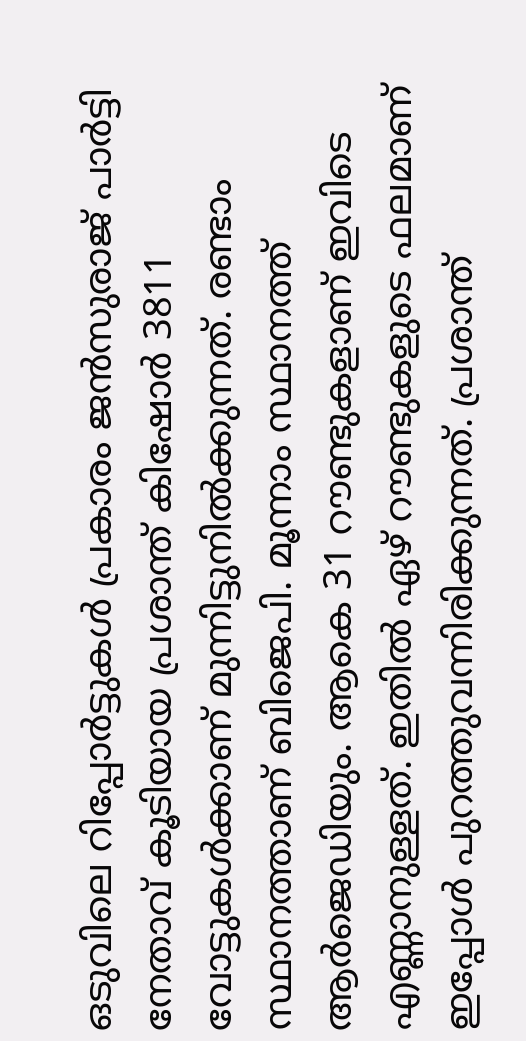ഒടുവിലെ റിപ്പോര്‍ട്ടുകള്‍ പ്രകാരം ജന്‍സുരാജ് പാര്‍ട്ടി നേതാവ് കൂടിയായ പ്രശാന്ത് കിഷോര്‍ 3811 വോട്ടുകള്‍ക്കാണ് മുന്നിട്ടുനില്‍ക്കുന്നത്. രണ്ടാം സ്ഥാനത്താണ് ബിജെപി. മൂന്നാം സ്ഥാനത്ത് ആര്‍ജെഡിയും. ആകെ 31 റൗണ്ടുകളാണ് ഇവിടെ എണ്ണാനുള്ളത്. ഇതില്‍ ഏഴ് റൗണ്ടുകളുടെ ഫലമാണ് ഇപ്പോള്‍ പുറത്തുവന്നിരിക്കുന്നത്. പ്രശാന്ത്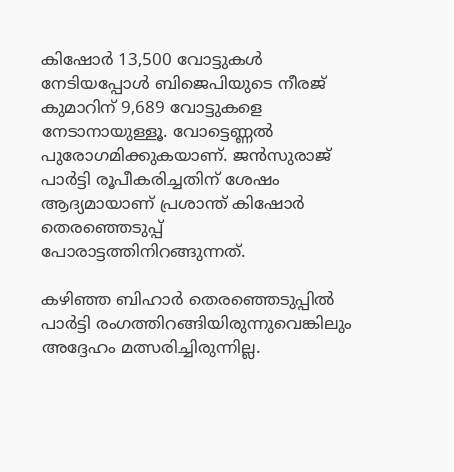കിഷോര്‍ 13,500 വോട്ടുകള്‍ നേടിയപ്പോള്‍ ബിജെപിയുടെ നീരജ് കുമാറിന് 9,689 വോട്ടുകളെ നേടാനായുള്ളൂ. വോട്ടെണ്ണല്‍ പുരോഗമിക്കുകയാണ്. ജന്‍സുരാജ് പാര്‍ട്ടി രൂപീകരിച്ചതിന് ശേഷം ആദ്യമായാണ് പ്രശാന്ത് കിഷോര്‍ തെരഞ്ഞെടുപ്പ് പോരാട്ടത്തിനിറങ്ങുന്നത്.

കഴിഞ്ഞ ബിഹാര്‍ തെരഞ്ഞെടുപ്പില്‍ പാര്‍ട്ടി രംഗത്തിറങ്ങിയിരുന്നുവെങ്കിലും അദ്ദേഹം മത്സരിച്ചിരുന്നില്ല.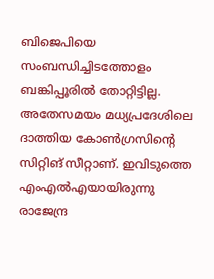ബിജെപിയെ സംബന്ധിച്ചിടത്തോളം ബങ്കിപ്പൂരില്‍ തോറ്റിട്ടില്ല. അതേസമയം മധ്യപ്രദേശിലെ ദാത്തിയ കോണ്‍ഗ്രസിന്റെ സിറ്റിങ് സീറ്റാണ്. ഇവിടുത്തെ എംഎല്‍എയായിരുന്നു രാജേന്ദ്ര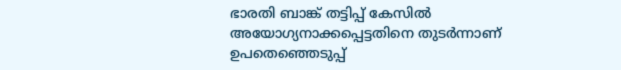ഭാരതി ബാങ്ക് തട്ടിപ്പ് കേസില്‍ അയോഗ്യനാക്കപ്പെട്ടതിനെ തുടര്‍ന്നാണ് ഉപതെഞ്ഞെടുപ്പ്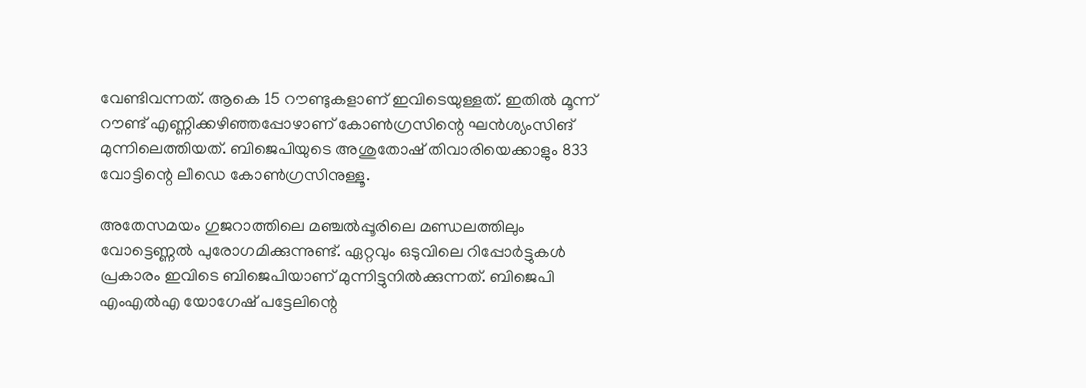വേണ്ടിവന്നത്. ആകെ 15 റൗണ്ടുകളാണ് ഇവിടെയുള്ളത്. ഇതില്‍ മൂന്ന് റൗണ്ട് എണ്ണിക്കഴിഞ്ഞപ്പോഴാണ് കോണ്‍ഗ്രസിന്റെ ഘന്‍ശ്യംസിങ് മുന്നിലെത്തിയത്. ബിജെപിയുടെ അശുതോഷ് തിവാരിയെക്കാളും 833 വോട്ടിന്റെ ലീഡെ കോണ്‍ഗ്രസിനുള്ളൂ.

അതേസമയം ഗുജറാത്തിലെ മഞ്ചല്‍പ്പൂരിലെ മണ്ഡലത്തിലും വോട്ടെണ്ണല്‍ പുരോഗമിക്കുന്നുണ്ട്. ഏറ്റവും ഒടുവിലെ റിപ്പോര്‍ട്ടുകള്‍ പ്രകാരം ഇവിടെ ബിജെപിയാണ് മുന്നിട്ടുനില്‍ക്കുന്നത്. ബിജെപി എംഎല്‍എ യോഗേഷ് പട്ടേലിന്റെ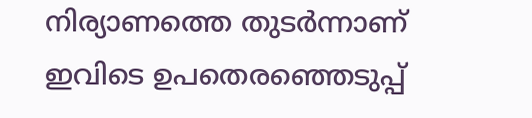നിര്യാണത്തെ തുടര്‍ന്നാണ് ഇവിടെ ഉപതെരഞ്ഞെടുപ്പ്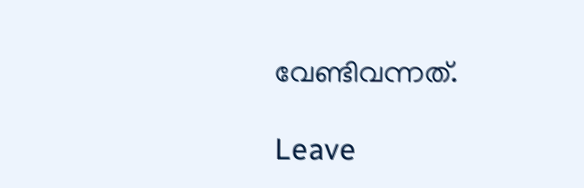വേണ്ടിവന്നത്.

Leave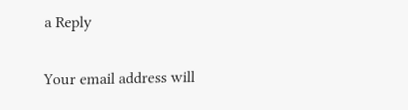a Reply

Your email address will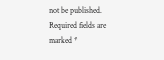not be published. Required fields are marked *